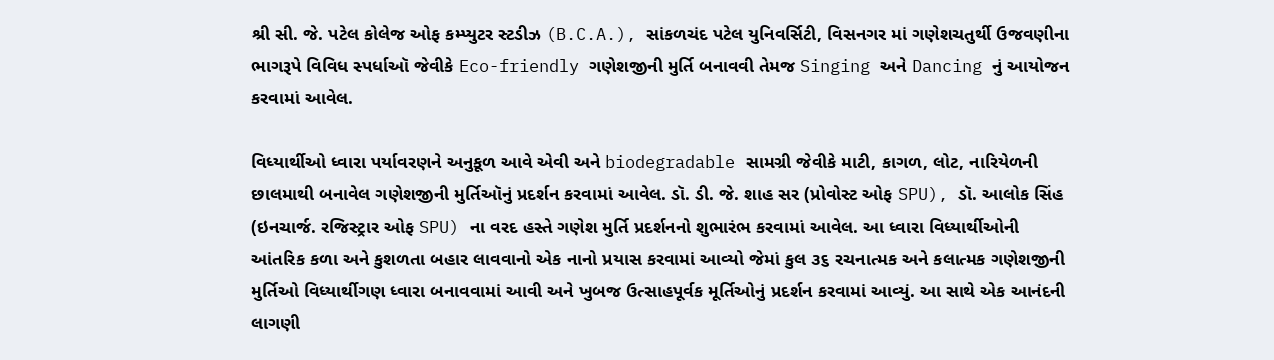શ્રી સી. જે. પટેલ કોલેજ ઓફ કમ્પ્યુટર સ્ટડીઝ (B.C.A.), સાંકળચંદ પટેલ યુનિવર્સિટી, વિસનગર માં ગણેશચતુર્થી ઉજવણીના ભાગરૂપે વિવિધ સ્પર્ધાઑ જેવીકે Eco-friendly ગણેશજીની મુર્તિ બનાવવી તેમજ Singing અને Dancing નું આયોજન કરવામાં આવેલ.

વિધ્યાર્થીઓ ધ્વારા પર્યાવરણને અનુકૂળ આવે એવી અને biodegradable સામગ્રી જેવીકે માટી, કાગળ, લોટ, નારિયેળની છાલમાથી બનાવેલ ગણેશજીની મુર્તિઑનું પ્રદર્શન કરવામાં આવેલ. ડૉ. ડી. જે. શાહ સર (પ્રોવોસ્ટ ઓફ SPU), ડૉ. આલોક સિંહ (ઇનચાર્જ. રજિસ્ટ્રાર ઓફ SPU) ના વરદ હસ્તે ગણેશ મુર્તિ પ્રદર્શનનો શુભારંભ કરવામાં આવેલ. આ ધ્વારા વિધ્યાર્થીઓની આંતરિક કળા અને કુશળતા બહાર લાવવાનો એક નાનો પ્રયાસ કરવામાં આવ્યો જેમાં કુલ ૩૬ રચનાત્મક અને કલાત્મક ગણેશજીની મુર્તિઓ વિધ્યાર્થીગણ ધ્વારા બનાવવામાં આવી અને ખુબજ ઉત્સાહપૂર્વક મૂર્તિઓનું પ્રદર્શન કરવામાં આવ્યું. આ સાથે એક આનંદની લાગણી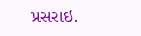પ્રસરાઇ.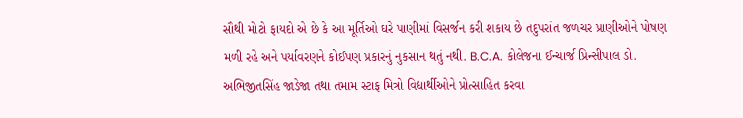સૌથી મોટો ફાયદો એ છે કે આ મૂર્તિઓ ઘરે પાણીમાં વિસર્જન કરી શકાય છે તદુપરાંત જળચર પ્રાણીઓને પોષણ મળી રહે અને પર્યાવરણને કોઈપણ પ્રકારનું નુકસાન થતું નથી. B.C.A. કોલેજના ઈન્ચાર્જ પ્રિન્સીપાલ ડો. અભિજીતસિંહ જાડેજા તથા તમામ સ્ટાફ મિત્રો વિદ્યાર્થીઓને પ્રોત્સાહિત કરવા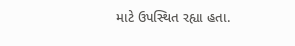માટે ઉપસ્થિત રહ્યા હતા.